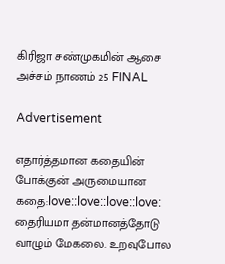கிரிஜா சண்முகமின் ஆசை அச்சம் நாணம் 25 FINAL

Advertisement

எதார்த்தமான கதையின் போக்குன் அருமையான கதை:love::love::love::love:
தைரியமா தன்மானத்தோடு வாழும் மேகலை. உறவுபோல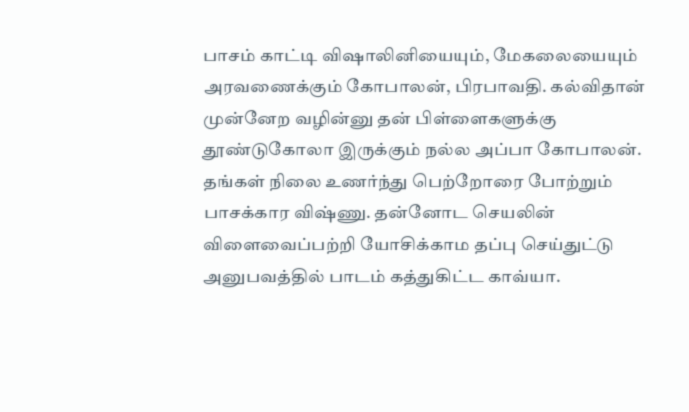பாசம் காட்டி விஷாலினியையும், மேகலையையும் அரவணைக்கும் கோபாலன், பிரபாவதி. கல்விதான் முன்னேற வழின்னு தன் பிள்ளைகளுக்கு தூண்டுகோலா இருக்கும் நல்ல அப்பா கோபாலன். தங்கள் நிலை உணர்ந்து பெற்றோரை போற்றும் பாசக்கார விஷ்ணு. தன்னோட செயலின் விளைவைப்பற்றி யோசிக்காம தப்பு செய்துட்டு அனுபவத்தில் பாடம் கத்துகிட்ட காவ்யா.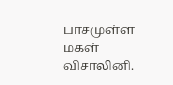பாசமுள்ள மகள் விசாலினி.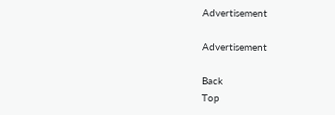Advertisement

Advertisement

Back
Top